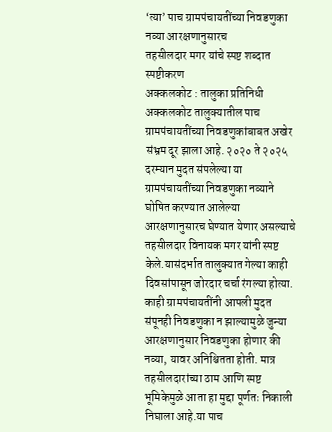‘त्या’ पाच ग्रामपंचायतींच्या निवडणुका नव्या आरक्षणानुसारच
तहसीलदार मगर यांचे स्पष्ट शब्दात स्पष्टीकरण
अक्कलकोट : तालुका प्रतिनिधी
अक्कलकोट तालुक्यातील पाच ग्रामपंचायतींच्या निवडणुकांबाबत अखेर संभ्रम दूर झाला आहे. २०२० ते २०२५ दरम्यान मुदत संपलेल्या या ग्रामपंचायतींच्या निवडणुका नव्याने घोषित करण्यात आलेल्या आरक्षणानुसारच घेण्यात येणार असल्याचे तहसीलदार विनायक मगर यांनी स्पष्ट केले.यासंदर्भात तालुक्यात गेल्या काही दिवसांपासून जोरदार चर्चा रंगल्या होत्या. काही ग्रामपंचायतींनी आपली मुदत संपूनही निवडणुका न झाल्यामुळे जुन्या आरक्षणानुसार निवडणुका होणार की नव्या, यावर अनिश्चितता होती. मात्र तहसीलदारांच्या ठाम आणि स्पष्ट भूमिकेमुळे आता हा मुद्दा पूर्णतः निकाली निघाला आहे.या पाच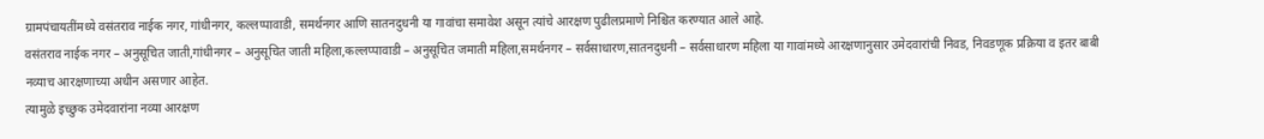ग्रामपंचायतींमध्ये वसंतराव नाईक नगर, गांधीनगर, कल्लप्पावाडी, समर्थनगर आणि सातनदुधनी या गावांचा समावेश असून त्यांचे आरक्षण पुढीलप्रमाणे निश्चित करण्यात आले आहे.
वसंतराव नाईक नगर – अनुसूचित जाती,गांधीनगर – अनुसूचित जाती महिला,कल्लप्पावाडी – अनुसूचित जमाती महिला,समर्थनगर – सर्वसाधारण,सातनदुधनी – सर्वसाधारण महिला या गावांमध्ये आरक्षणानुसार उमेदवारांची निवड, निवडणूक प्रक्रिया व इतर बाबी नव्याच आरक्षणाच्या अधीन असणार आहेत.
त्यामुळे इच्छुक उमेदवारांना नव्या आरक्षण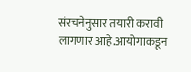संरचनेनुसार तयारी करावी लागणार आहे.आयोगाकडून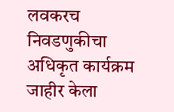लवकरच निवडणुकीचा अधिकृत कार्यक्रम जाहीर केला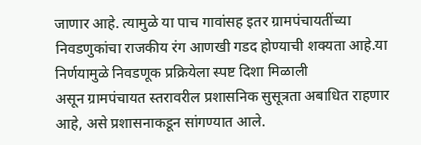जाणार आहे. त्यामुळे या पाच गावांसह इतर ग्रामपंचायतींच्या निवडणुकांचा राजकीय रंग आणखी गडद होण्याची शक्यता आहे.या निर्णयामुळे निवडणूक प्रक्रियेला स्पष्ट दिशा मिळाली
असून ग्रामपंचायत स्तरावरील प्रशासनिक सुसूत्रता अबाधित राहणार आहे, असे प्रशासनाकडून सांगण्यात आले.